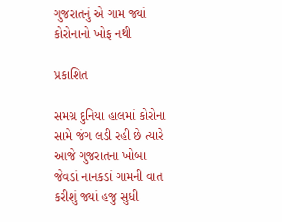ગુજરાતનું એ ગામ જ્યાં કોરોનાનો ખોફ નથી

પ્રકાશિત

સમગ્ર દુનિયા હાલમાં કોરોના સામે જંગ લડી રહી છે ત્યારે આજે ગુજરાતના ખોબા જેવડાં નાનકડાં ગામની વાત કરીશું જ્યાં હજુ સુધી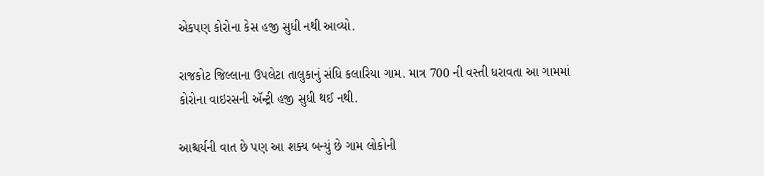એકપણ કોરોના કેસ હજી સુધી નથી આવ્યો.

રાજકોટ જિલ્લાના ઉપલેટા તાલુકાનું સંધિ કલારિયા ગામ. માત્ર 700 ની વસ્તી ધરાવતા આ ગામમાં કોરોના વાઇરસની ઍન્ટ્રી હજી સુધી થઈ નથી.

આશ્ચર્યની વાત છે પણ આ શક્ય બન્યું છે ગામ લોકોની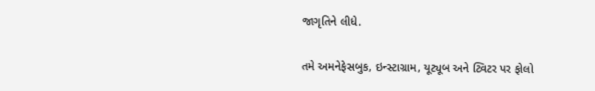જાગૃતિને લીધે.

તમે અમનેફેસબુક, ઇન્સ્ટાગ્રામ, યૂટ્યૂબ અને ટ્વિટર પર ફોલો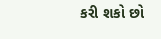કરી શકો છો